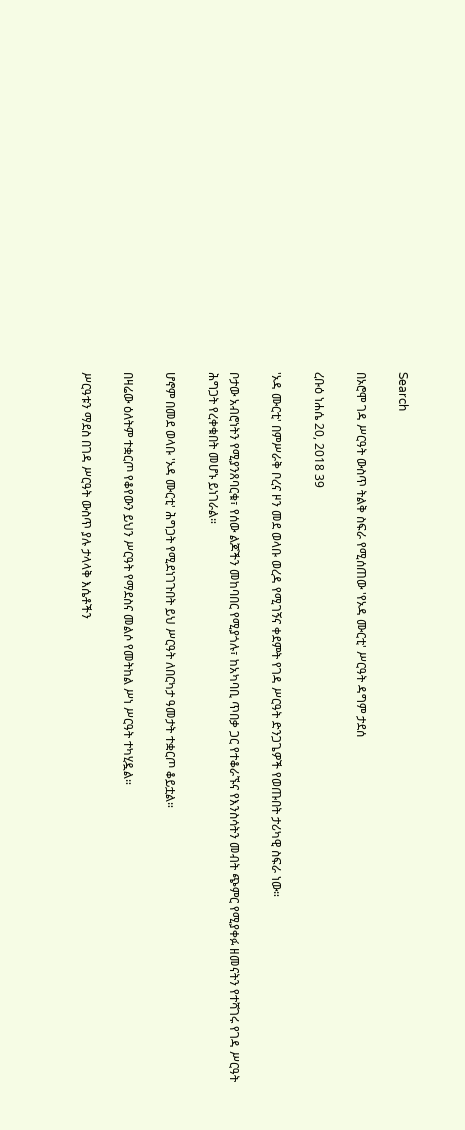Search

በኦሮሞ ገዳ ሥርዓት ውስጥ ትልቅ ስፍራ የሚሰጠው 'የኦዳ ሙርቲ' ሥርዓት ዳግም ታደሰ

ረቡዕ ነሐሴ 20, 2018 39

'ኦዳ ሙርቲ' በምሥራቅ ቦረና ዞን መደ ወላቡ ወረዳ የሚገኝና ቀደምት የገዳ ሥርዓት ድንጋጌዎች የወጡበት ታሪካዊ ስፍራ ነው።

ቦታው አብሮነትን የሚያንጸባርቁ፣ የሰው ልጆችን መከባበር የሚያጎሉ፣ ከአካባቢ ጥበቃ ጋር የተቆራኙና የእንስሳትን መብት ጭምር የሚያቀፉ ዘመናትን የተሻገሩ የገዳ ሥርዓት ሕግጋት የረቀቁበት መሆኑ ይነገራል።

ሆኖም በመደ ወላቡ 'ኦዳ ሙርቲ' ሕግጋት የሚደነገጉበት ይህ ሥርዓት ለበርካታ ዓመታት ተቋርጦ ቆይቷል።

በዛሬው ዕለትም ተቋርጦ የቆየውን ይህን ሥርዓት የማደስና መልሶ የመትከል ሥነ ሥርዓት ተካሂዷል።

ሥርዓቱን ማደስ በገዳ ሥርዓት ውስጥ ያሉ ታላላቅ እሴቶችን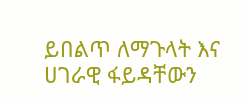ይበልጥ ለማጉላት እና ሀገራዊ ፋይዳቸውን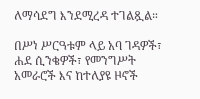ለማሳደግ እንደሚረዳ ተገልጿል።

በሥነ ሥርዓቱም ላይ አባ ገዳዎች፣ ሐደ ሲንቄዎች፣ የመንግሥት አመራሮች እና ከተለያዩ ዞኖች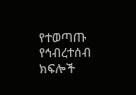የተወጣጡ የኅብረተሰብ ክፍሎች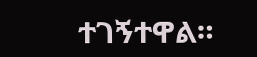ተገኝተዋል።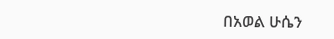በአወል ሁሴን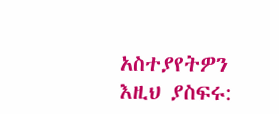አስተያየትዎን እዚህ ያስፍሩ: